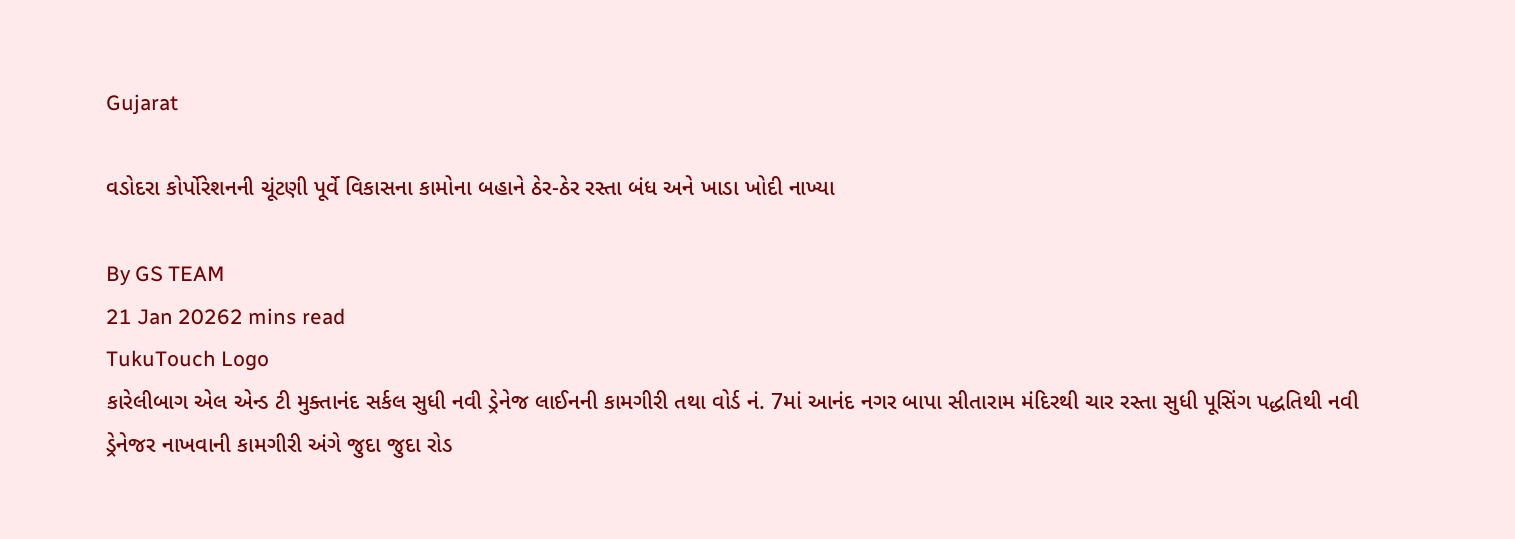Gujarat

વડોદરા કોર્પોરેશનની ચૂંટણી પૂર્વે વિકાસના કામોના બહાને ઠેર-ઠેર રસ્તા બંધ અને ખાડા ખોદી નાખ્યા

By GS TEAM
21 Jan 20262 mins read
TukuTouch Logo
કારેલીબાગ એલ એન્ડ ટી મુક્તાનંદ સર્કલ સુધી નવી ડ્રેનેજ લાઈનની કામગીરી તથા વોર્ડ નં. 7માં આનંદ નગર બાપા સીતારામ મંદિરથી ચાર રસ્તા સુધી પૂસિંગ પદ્ધતિથી નવી ડ્રેનેજર નાખવાની કામગીરી અંગે જુદા જુદા રોડ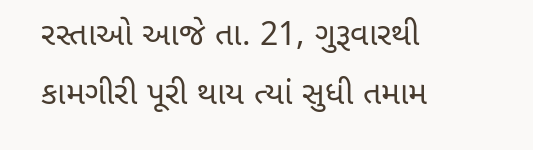રસ્તાઓ આજે તા. 21, ગુરૂવારથી કામગીરી પૂરી થાય ત્યાં સુધી તમામ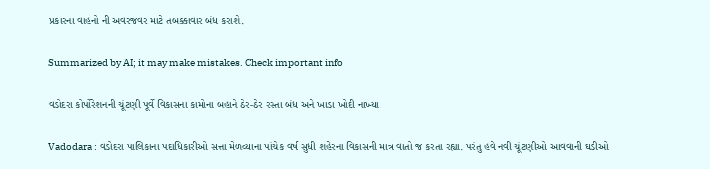પ્રકારના વાહનો ની અવરજવર માટે તબક્કાવાર બંધ કરાશે.

Summarized by AI; it may make mistakes. Check important info

વડોદરા કોર્પોરેશનની ચૂંટણી પૂર્વે વિકાસના કામોના બહાને ઠેર-ઠેર રસ્તા બંધ અને ખાડા ખોદી નાખ્યા

Vadodara : વડોદરા પાલિકાના પદાધિકારીઓ સત્તા મેળવ્યાના પાંચેક વર્ષ સુધી શહેરના વિકાસની માત્ર વાતો જ કરતા રહ્યા. પરંતુ હવે નવી ચૂંટણીઓ આવવાની ઘડીઓ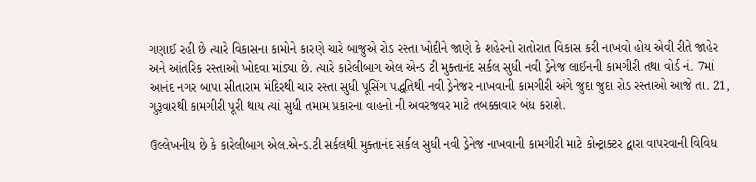ગણાઈ રહી છે ત્યારે વિકાસના કામોને કારણે ચારે બાજુએ રોડ રસ્તા ખોદીને જાણે કે શહેરનો રાતોરાત વિકાસ કરી નાખવો હોય એવી રીતે જાહેર અને આંતરિક રસ્તાઓ ખોદવા માંડ્યા છે. ત્યારે કારેલીબાગ એલ એન્ડ ટી મુક્તાનંદ સર્કલ સુધી નવી ડ્રેનેજ લાઈનની કામગીરી તથા વોર્ડ નં. 7માં આનંદ નગર બાપા સીતારામ મંદિરથી ચાર રસ્તા સુધી પૂસિંગ પદ્ધતિથી નવી ડ્રેનેજર નાખવાની કામગીરી અંગે જુદા જુદા રોડ રસ્તાઓ આજે તા. 21, ગુરૂવારથી કામગીરી પૂરી થાય ત્યાં સુધી તમામ પ્રકારના વાહનો ની અવરજવર માટે તબક્કાવાર બંધ કરાશે.

ઉલ્લેખનીય છે કે કારેલીબાગ એલ.એન્ડ.ટી સર્કલથી મુક્તાનંદ સર્કલ સુધી નવી ડ્રેનેજ નાખવાની કામગીરી માટે કોન્ટ્રાક્ટર દ્વારા વાપરવાની વિવિધ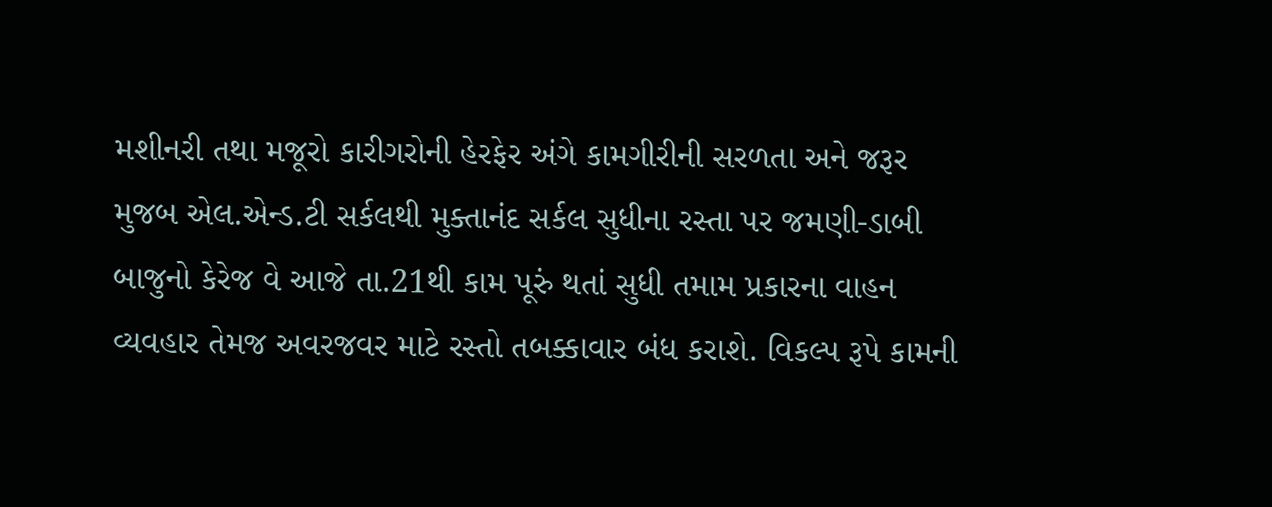મશીનરી તથા મજૂરો કારીગરોની હેરફેર અંગે કામગીરીની સરળતા અને જરૂર મુજબ એલ.એન્ડ.ટી સર્કલથી મુક્તાનંદ સર્કલ સુધીના રસ્તા પર જમણી-ડાબી બાજુનો કેરેજ વે આજે તા.21થી કામ પૂરું થતાં સુધી તમામ પ્રકારના વાહન વ્યવહાર તેમજ અવરજવર માટે રસ્તો તબક્કાવાર બંધ કરાશે. વિકલ્પ રૂપે કામની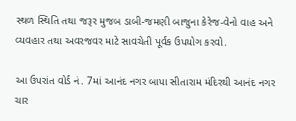સ્થળ સ્થિતિ તથા જરૂર મુજબ ડાબી-જમણી બાજુના કેરેજ-વેનો વાહ અને વ્યવહાર તથા અવરજવર માટે સાવચેતી પૂર્વક ઉપયોગ કરવો.

આ ઉપરાંત વોર્ડ નં. 7માં આનંદ નગર બાપા સીતારામ મંદિરથી આનંદ નગર ચાર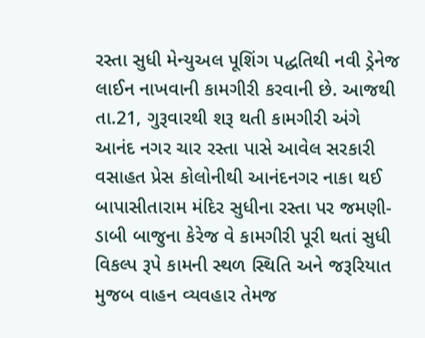રસ્તા સુધી મેન્યુઅલ પૂશિંગ પદ્ધતિથી નવી ડ્રેનેજ લાઈન નાખવાની કામગીરી કરવાની છે. આજથી તા.21, ગુરૂવારથી શરૂ થતી કામગીરી અંગે આનંદ નગર ચાર રસ્તા પાસે આવેલ સરકારી વસાહત પ્રેસ કોલોનીથી આનંદનગર નાકા થઈ બાપાસીતારામ મંદિર સુધીના રસ્તા પર જમણી-ડાબી બાજુના કેરેજ વે કામગીરી પૂરી થતાં સુધી વિકલ્પ રૂપે કામની સ્થળ સ્થિતિ અને જરૂરિયાત મુજબ વાહન વ્યવહાર તેમજ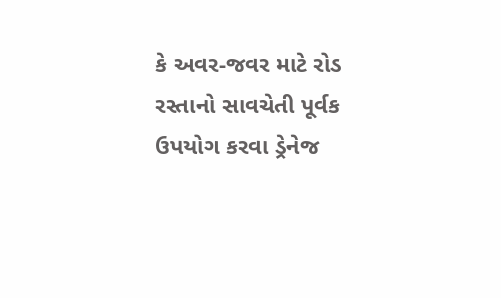કે અવર-જવર માટે રોડ રસ્તાનો સાવચેતી પૂર્વક ઉપયોગ કરવા ડ્રેનેજ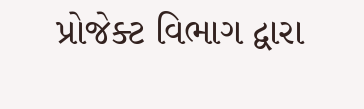પ્રોજેક્ટ વિભાગ દ્વારા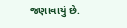જણાવાયું છે.